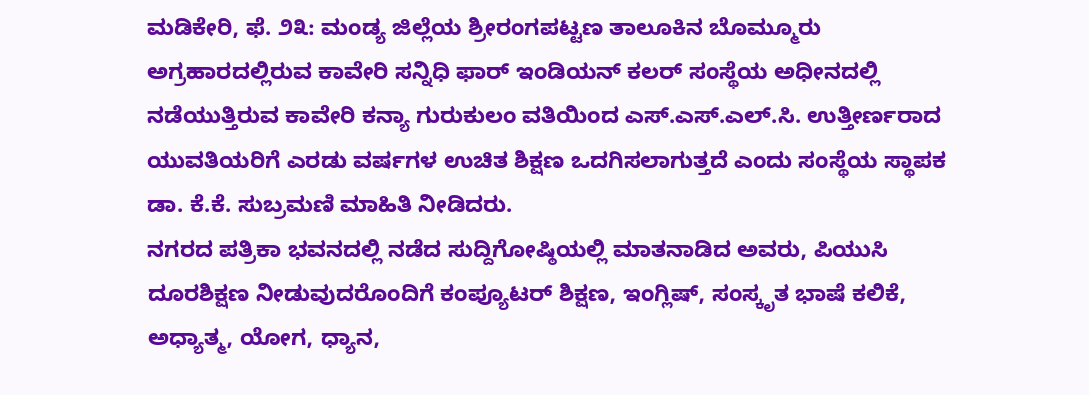ಮಡಿಕೇರಿ, ಫೆ. ೨೩: ಮಂಡ್ಯ ಜಿಲ್ಲೆಯ ಶ್ರೀರಂಗಪಟ್ಟಣ ತಾಲೂಕಿನ ಬೊಮ್ಮೂರು ಅಗ್ರಹಾರದಲ್ಲಿರುವ ಕಾವೇರಿ ಸನ್ನಿಧಿ ಫಾರ್ ಇಂಡಿಯನ್ ಕಲರ್ ಸಂಸ್ಥೆಯ ಅಧೀನದಲ್ಲಿ ನಡೆಯುತ್ತಿರುವ ಕಾವೇರಿ ಕನ್ಯಾ ಗುರುಕುಲಂ ವತಿಯಿಂದ ಎಸ್.ಎಸ್.ಎಲ್.ಸಿ. ಉತ್ತೀರ್ಣರಾದ ಯುವತಿಯರಿಗೆ ಎರಡು ವರ್ಷಗಳ ಉಚಿತ ಶಿಕ್ಷಣ ಒದಗಿಸಲಾಗುತ್ತದೆ ಎಂದು ಸಂಸ್ಥೆಯ ಸ್ಥಾಪಕ ಡಾ. ಕೆ.ಕೆ. ಸುಬ್ರಮಣಿ ಮಾಹಿತಿ ನೀಡಿದರು.
ನಗರದ ಪತ್ರಿಕಾ ಭವನದಲ್ಲಿ ನಡೆದ ಸುದ್ದಿಗೋಷ್ಠಿಯಲ್ಲಿ ಮಾತನಾಡಿದ ಅವರು, ಪಿಯುಸಿ ದೂರಶಿಕ್ಷಣ ನೀಡುವುದರೊಂದಿಗೆ ಕಂಪ್ಯೂಟರ್ ಶಿಕ್ಷಣ, ಇಂಗ್ಲಿಷ್, ಸಂಸ್ಕೃತ ಭಾಷೆ ಕಲಿಕೆ, ಅಧ್ಯಾತ್ಮ, ಯೋಗ, ಧ್ಯಾನ,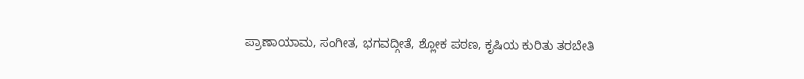ಪ್ರಾಣಾಯಾಮ, ಸಂಗೀತ, ಭಗವದ್ಗೀತೆ, ಶ್ಲೋಕ ಪಠಣ, ಕೃಷಿಯ ಕುರಿತು ತರಬೇತಿ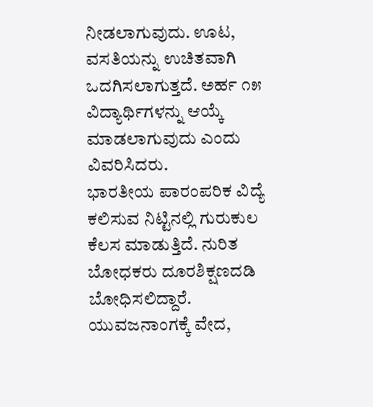ನೀಡಲಾಗುವುದು. ಊಟ, ವಸತಿಯನ್ನು ಉಚಿತವಾಗಿ ಒದಗಿಸಲಾಗುತ್ತದೆ. ಅರ್ಹ ೧೫ ವಿದ್ಯಾರ್ಥಿಗಳನ್ನು ಆಯ್ಕೆ ಮಾಡಲಾಗುವುದು ಎಂದು ವಿವರಿಸಿದರು.
ಭಾರತೀಯ ಪಾರಂಪರಿಕ ವಿದ್ಯೆ ಕಲಿಸುವ ನಿಟ್ಟಿನಲ್ಲಿ ಗುರುಕುಲ ಕೆಲಸ ಮಾಡುತ್ತಿದೆ. ನುರಿತ ಬೋಧಕರು ದೂರಶಿಕ್ಷಣದಡಿ ಬೋಧಿಸಲಿದ್ದಾರೆ. ಯುವಜನಾಂಗಕ್ಕೆ ವೇದ,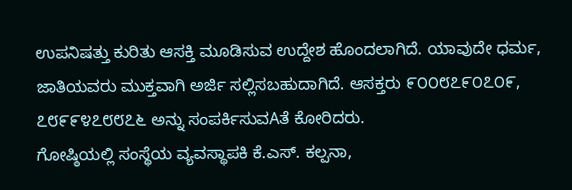ಉಪನಿಷತ್ತು ಕುರಿತು ಆಸಕ್ತಿ ಮೂಡಿಸುವ ಉದ್ದೇಶ ಹೊಂದಲಾಗಿದೆ. ಯಾವುದೇ ಧರ್ಮ, ಜಾತಿಯವರು ಮುಕ್ತವಾಗಿ ಅರ್ಜಿ ಸಲ್ಲಿಸಬಹುದಾಗಿದೆ. ಆಸಕ್ತರು ೯೦೦೮೭೯೦೭೦೯, ೭೮೯೯೪೭೮೮೭೬ ಅನ್ನು ಸಂಪರ್ಕಿಸುವAತೆ ಕೋರಿದರು.
ಗೋಷ್ಠಿಯಲ್ಲಿ ಸಂಸ್ಥೆಯ ವ್ಯವಸ್ಥಾಪಕಿ ಕೆ.ಎಸ್. ಕಲ್ಪನಾ,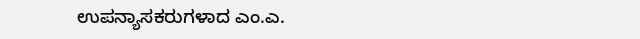ಉಪನ್ಯಾಸಕರುಗಳಾದ ಎಂ.ಎ.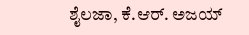ಶೈಲಜಾ, ಕೆ.ಆರ್. ಅಜಯ್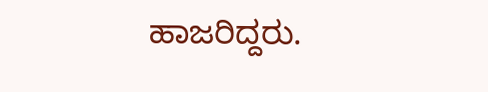ಹಾಜರಿದ್ದರು.